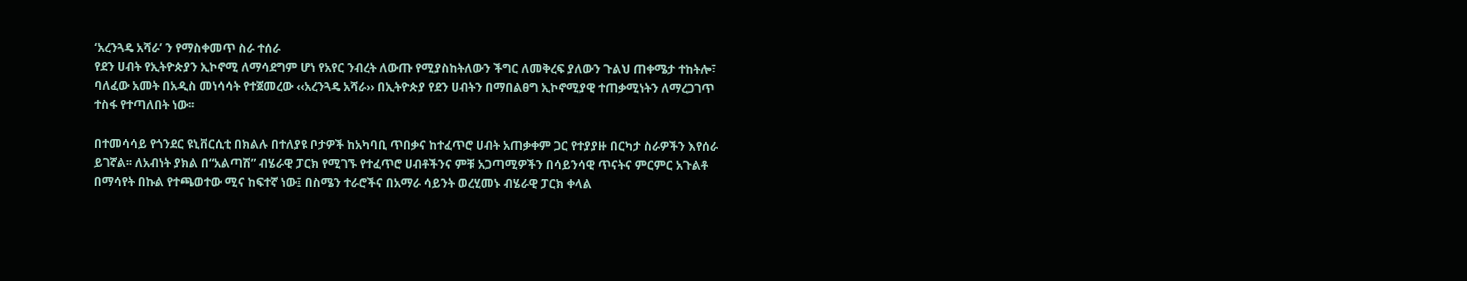‘አረንጓዴ አሻራ’ ን የማስቀመጥ ስራ ተሰራ
የደን ሀብት የኢትዮጵያን ኢኮኖሚ ለማሳደግም ሆነ የአየር ንብረት ለውጡ የሚያስከትለውን ችግር ለመቅረፍ ያለውን ጉልህ ጠቀሜታ ተከትሎ፣ ባለፈው አመት በአዲስ መነሳሳት የተጀመረው ‹‹አረንጓዴ አሻራ›› በኢትዮጵያ የደን ሀብትን በማበልፀግ ኢኮኖሚያዊ ተጠቃሚነትን ለማረጋገጥ ተስፋ የተጣለበት ነው፡፡

በተመሳሳይ የጎንደር ዩኒቨርሲቲ በክልሉ በተለያዩ ቦታዎች ከአካባቢ ጥበቃና ከተፈጥሮ ሀብት አጠቃቀም ጋር የተያያዙ በርካታ ስራዎችን እየሰራ ይገኛል፡፡ ለአብነት ያክል በ“አልጣሽ” ብሄራዊ ፓርክ የሚገኙ የተፈጥሮ ሀብቶችንና ምቹ አጋጣሚዎችን በሳይንሳዊ ጥናትና ምርምር አጉልቶ በማሳየት በኩል የተጫወተው ሚና ከፍተኛ ነው፤ በስሜን ተራሮችና በአማራ ሳይንት ወረሂመኑ ብሄራዊ ፓርክ ቀላል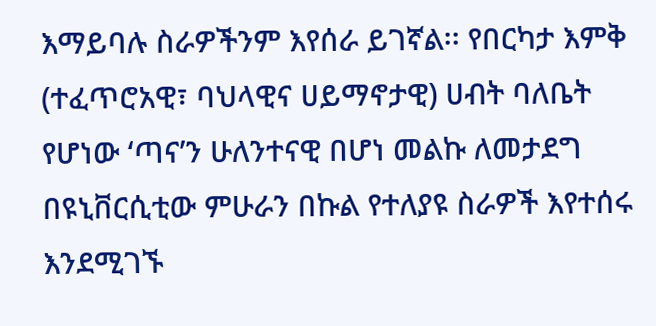እማይባሉ ስራዎችንም እየሰራ ይገኛል፡፡ የበርካታ እምቅ (ተፈጥሮአዊ፣ ባህላዊና ሀይማኖታዊ) ሀብት ባለቤት የሆነው ‘ጣና’ን ሁለንተናዊ በሆነ መልኩ ለመታደግ በዩኒቨርሲቲው ምሁራን በኩል የተለያዩ ስራዎች እየተሰሩ እንደሚገኙ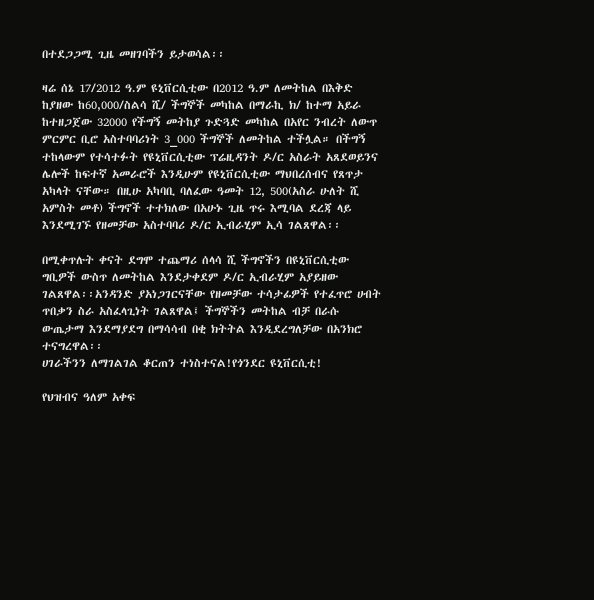በተደጋጋሚ ጊዜ መዘገባችን ይታወሳል፡፡

ዛሬ ሰኔ 17/2012 ዓ.ም ዩኒቨርሲቲው በ2012 ዓ.ም ለመትከል በእቅድ ከያዘው ከ60,000/ስልሳ ሺ/ ችግኞች መካከል በማራኪ ክ/ ከተማ አይራ ከተዘጋጀው 32000 የችግኝ መትከያ ጉድጓድ መካከል በአየር ንብረት ለውጥ ምርምር ቢሮ አስተባባሪነት 3_000 ችግኞች ለመትከል ተችሏል። በችግኝ ተከላውም የተሳተፉት የዩኒቨርሲቲው ፕሬዚዳንት ዶ/ር አስራት አጸደወይንና ሌሎች ከፍተኛ አመራሮች እንዲሁም የዩኒቨርሲቲው ማህበረሰብና የጸጥታ አካላት ናቸው። በዚሁ አካባቢ ባለፈው ዓመት 12, 500(አስራ ሁለት ሺ አምስት መቶ) ችግኖች ተተክለው በአሁኑ ጊዜ ጥሩ እሚባል ደረጃ ላይ እንደሚገኙ የዘመቻው አስተባባሪ ዶ/ር ኢብራሂም ኢሳ ገልጸዋል፡፡

በሚቀጥሉት ቀናት ደግሞ ተጨማሪ ሰላሳ ሺ ችግኖችን በዩኒቨርሲቲው ግቢዎች ውስጥ ለመትከል እንደታቀደም ዶ/ር ኢብራሂም አያይዘው ገልጸዋል፡፡አንዳንድ ያአነጋገርናቸው የዘመቻው ተሳታፊዎች የተፈጥሮ ሀብት ጥበቃን ስራ አስፈላጊነት ገልጸዋል፤ ችግኞችን መትከል ብቻ በራሱ ውጤታማ እንደማያደግ በማሳሳብ በቂ ክትትል እንዲደረግለቻው በአንክሮ ተናግረዋል፡፡
ሀገራችንን ለማገልገል ቆርጠን ተነስተናል!የጎንደር ዩኒቨርሲቲ!

የህዝብና ዓለም አቀፍ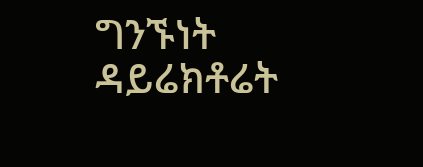ግንኙነት ዳይሬክቶሬት